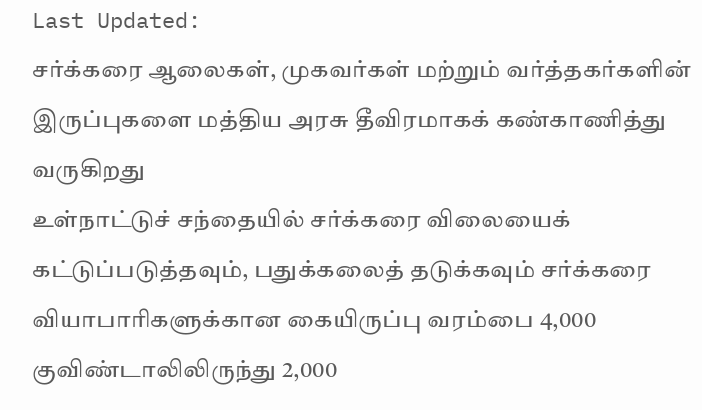Last Updated:
சர்க்கரை ஆலைகள், முகவர்கள் மற்றும் வர்த்தகர்களின் இருப்புகளை மத்திய அரசு தீவிரமாகக் கண்காணித்து வருகிறது
உள்நாட்டுச் சந்தையில் சர்க்கரை விலையைக் கட்டுப்படுத்தவும், பதுக்கலைத் தடுக்கவும் சர்க்கரை வியாபாரிகளுக்கான கையிருப்பு வரம்பை 4,000 குவிண்டாலிலிருந்து 2,000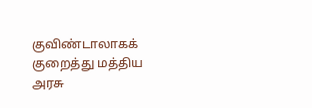குவிண்டாலாகக் குறைத்து மத்திய அரசு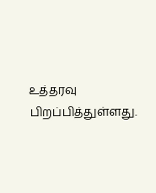உத்தரவு பிறப்பித்துள்ளது.